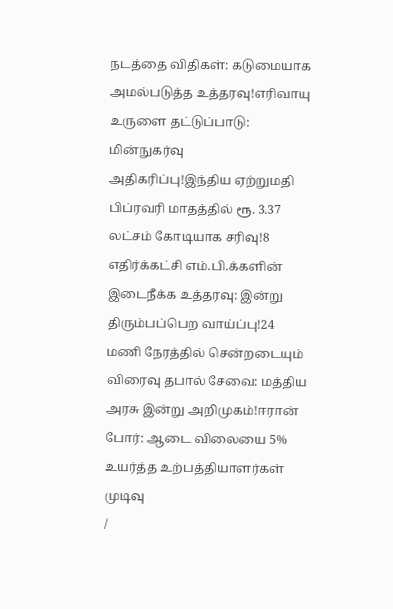நடத்தை விதிகள்: கடுமையாக அமல்படுத்த உத்தரவு!எரிவாயு உருளை தட்டுப்பாடு: மின்நுகர்வு அதிகரிப்பு!இந்திய ஏற்றுமதி பிப்ரவரி மாதத்தில் ரூ. 3.37 லட்சம் கோடியாக சரிவு!8 எதிர்க்கட்சி எம்.பி.க்களின் இடைநீக்க உத்தரவு: இன்று திரும்பப்பெற வாய்ப்பு!24 மணி நேரத்தில் சென்றடையும் விரைவு தபால் சேவை: மத்திய அரசு இன்று அறிமுகம்!ஈரான் போர்: ஆடை விலையை 5% உயர்த்த உற்பத்தியாளர்கள் முடிவு
/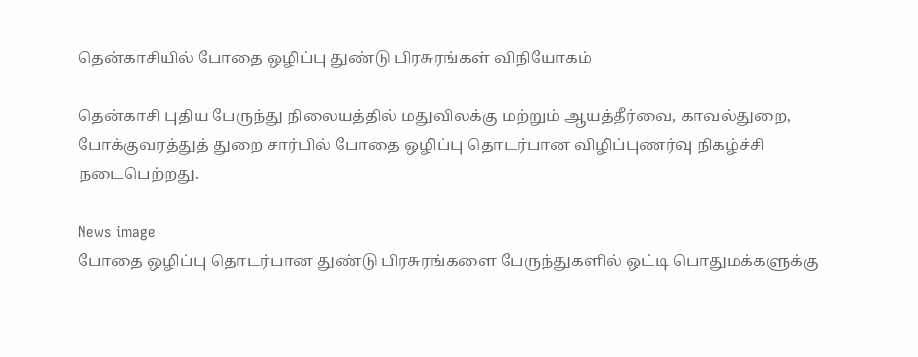தென்காசியில் போதை ஒழிப்பு துண்டு பிரசுரங்கள் விநியோகம்

தென்காசி புதிய பேருந்து நிலையத்தில் மதுவிலக்கு மற்றும் ஆயத்தீர்வை, காவல்துறை, போக்குவரத்துத் துறை சார்பில் போதை ஒழிப்பு தொடர்பான விழிப்புணர்வு நிகழ்ச்சி நடைபெற்றது.

News image
போதை ஒழிப்பு தொடர்பான துண்டு பிரசுரங்களை பேருந்துகளில் ஒட்டி பொதுமக்களுக்கு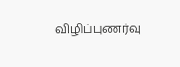விழிப்புணர்வு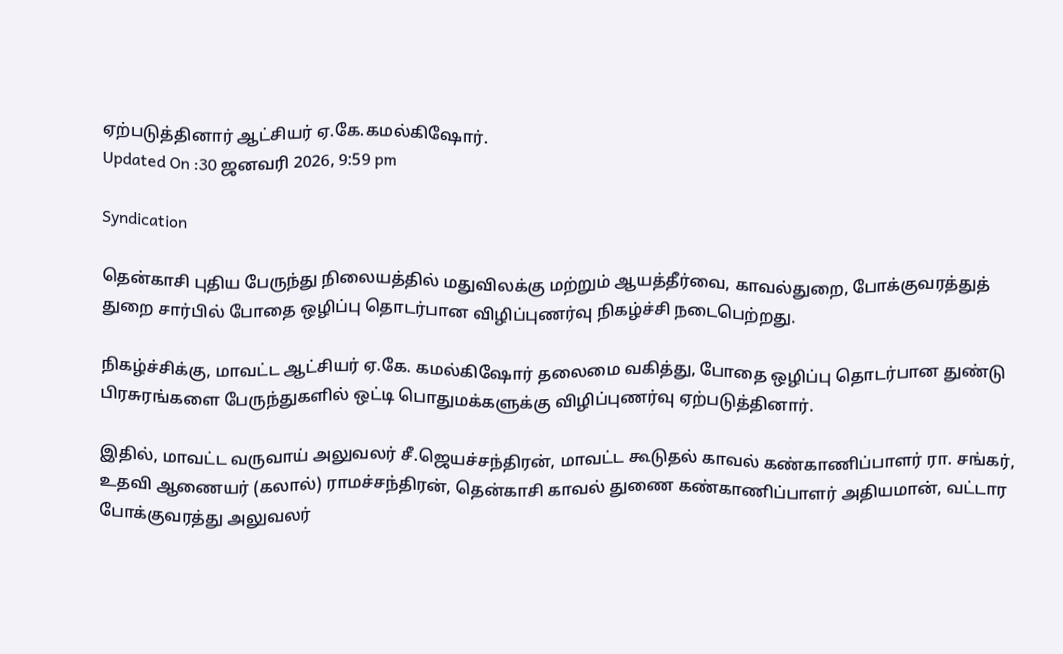ஏற்படுத்தினார் ஆட்சியர் ஏ.கே.கமல்கிஷோர்.
Updated On :30 ஜனவரி 2026, 9:59 pm

Syndication

தென்காசி புதிய பேருந்து நிலையத்தில் மதுவிலக்கு மற்றும் ஆயத்தீர்வை, காவல்துறை, போக்குவரத்துத் துறை சார்பில் போதை ஒழிப்பு தொடர்பான விழிப்புணர்வு நிகழ்ச்சி நடைபெற்றது.

நிகழ்ச்சிக்கு, மாவட்ட ஆட்சியர் ஏ.கே. கமல்கிஷோர் தலைமை வகித்து, போதை ஒழிப்பு தொடர்பான துண்டு பிரசுரங்களை பேருந்துகளில் ஒட்டி பொதுமக்களுக்கு விழிப்புணர்வு ஏற்படுத்தினார்.

இதில், மாவட்ட வருவாய் அலுவலர் சீ.ஜெயச்சந்திரன், மாவட்ட கூடுதல் காவல் கண்காணிப்பாளர் ரா. சங்கர், உதவி ஆணையர் (கலால்) ராமச்சந்திரன், தென்காசி காவல் துணை கண்காணிப்பாளர் அதியமான், வட்டார போக்குவரத்து அலுவலர்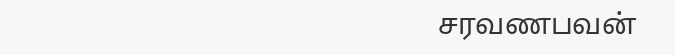சரவணபவன்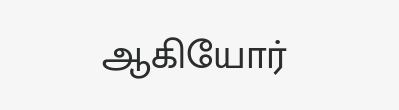ஆகியோர்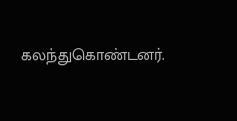கலந்துகொண்டனர்.